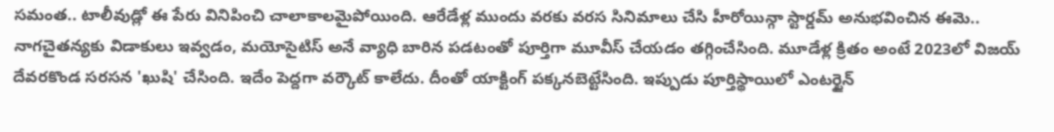సమంత.. టాలీవుడ్లో ఈ పేరు వినిపించి చాలాకాలమైపోయింది. ఆరేడేళ్ల ముందు వరకు వరస సినిమాలు చేసి హీరోయిన్గా స్టార్డమ్ అనుభవించిన ఈమె.. నాగచైతన్యకు విడాకులు ఇవ్వడం, మయోసైటిస్ అనే వ్యాధి బారిన పడటంతో పూర్తిగా మూవీస్ చేయడం తగ్గించేసింది. మూడేళ్ల క్రితం అంటే 2023లో విజయ్ దేవరకొండ సరసన 'ఖుషి' చేసింది. ఇదేం పెద్దగా వర్కౌట్ కాలేదు. దీంతో యాక్టింగ్ పక్కనబెట్టేసింది. ఇప్పుడు పూర్తిస్థాయిలో ఎంటర్టైన్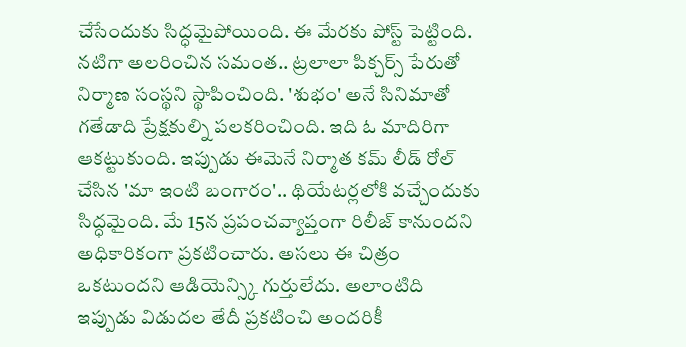చేసేందుకు సిద్ధమైపోయింది. ఈ మేరకు పోస్ట్ పెట్టింది.
నటిగా అలరించిన సమంత.. ట్రలాలా పిక్చర్స్ పేరుతో నిర్మాణ సంస్థని స్థాపించింది. 'శుభం' అనే సినిమాతో గతేడాది ప్రేక్షకుల్ని పలకరించింది. ఇది ఓ మాదిరిగా ఆకట్టుకుంది. ఇప్పుడు ఈమెనే నిర్మాత కమ్ లీడ్ రోల్ చేసిన 'మా ఇంటి బంగారం'.. థియేటర్లలోకి వచ్చేందుకు సిద్ధమైంది. మే 15న ప్రపంచవ్యాప్తంగా రిలీజ్ కానుందని అధికారికంగా ప్రకటించారు. అసలు ఈ చిత్రం ఒకటుందని ఆడియెన్స్కి గుర్తులేదు. అలాంటిది ఇప్పుడు విడుదల తేదీ ప్రకటించి అందరికీ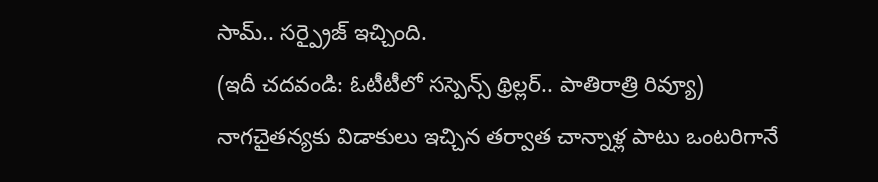సామ్.. సర్ప్రైజ్ ఇచ్చింది.
(ఇదీ చదవండి: ఓటీటీలో సస్పెన్స్ థ్రిల్లర్.. పాతిరాత్రి రివ్యూ)
నాగచైతన్యకు విడాకులు ఇచ్చిన తర్వాత చాన్నాళ్ల పాటు ఒంటరిగానే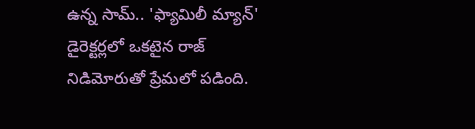ఉన్న సామ్.. 'ఫ్యామిలీ మ్యాన్' డైరెక్టర్లలో ఒకటైన రాజ్ నిడిమోరుతో ప్రేమలో పడింది.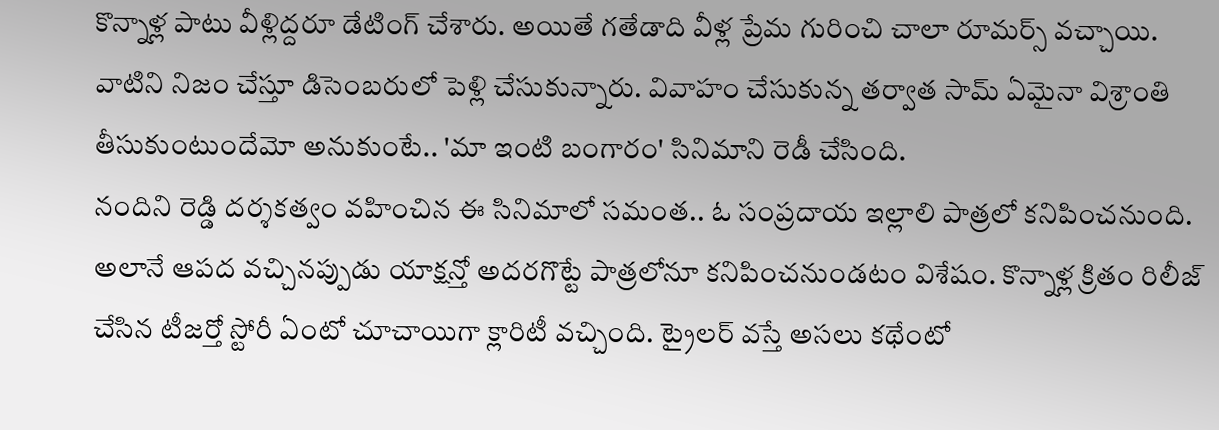కొన్నాళ్ల పాటు వీళ్లిద్దరూ డేటింగ్ చేశారు. అయితే గతేడాది వీళ్ల ప్రేమ గురించి చాలా రూమర్స్ వచ్చాయి. వాటిని నిజం చేస్తూ డిసెంబరులో పెళ్లి చేసుకున్నారు. వివాహం చేసుకున్న తర్వాత సామ్ ఏమైనా విశ్రాంతి తీసుకుంటుందేమో అనుకుంటే.. 'మా ఇంటి బంగారం' సినిమాని రెడీ చేసింది.
నందిని రెడ్డి దర్శకత్వం వహించిన ఈ సినిమాలో సమంత.. ఓ సంప్రదాయ ఇల్లాలి పాత్రలో కనిపించనుంది. అలానే ఆపద వచ్చినప్పుడు యాక్షన్తో అదరగొట్టే పాత్రలోనూ కనిపించనుండటం విశేషం. కొన్నాళ్ల క్రితం రిలీజ్ చేసిన టీజర్తో స్టోరీ ఏంటో చూచాయిగా క్లారిటీ వచ్చింది. ట్రైలర్ వస్తే అసలు కథేంటో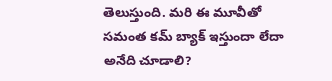తెలుస్తుంది. మరి ఈ మూవీతో సమంత కమ్ బ్యాక్ ఇస్తుందా లేదా అనేది చూడాలి?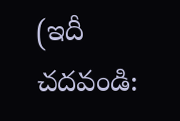(ఇదీ చదవండి: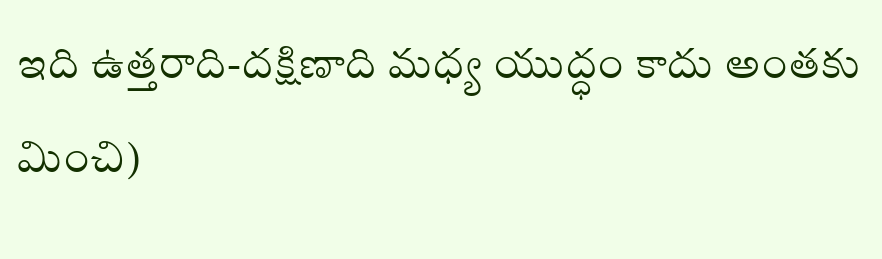ఇది ఉత్తరాది-దక్షిణాది మధ్య యుద్ధం కాదు అంతకు మించి)